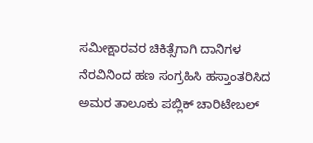ಸಮೀಕ್ಷಾರವರ ಚಿಕಿತ್ಸೆಗಾಗಿ ದಾನಿಗಳ ನೆರವಿನಿಂದ ಹಣ ಸಂಗ್ರಹಿಸಿ ಹಸ್ತಾಂತರಿಸಿದ ಅಮರ ತಾಲೂಕು ಪಬ್ಲಿಕ್ ಚಾರಿಟೇಬಲ್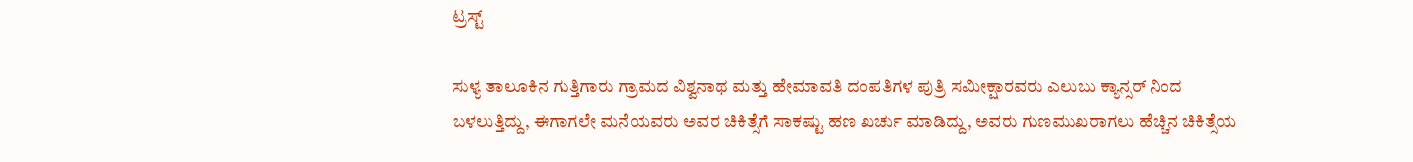ಟ್ರಸ್ಟ್

ಸುಳ್ಯ ತಾಲೂಕಿನ ಗುತ್ತಿಗಾರು ಗ್ರಾಮದ ವಿಶ್ವನಾಥ ಮತ್ತು ಹೇಮಾವತಿ ದಂಪತಿಗಳ ಪುತ್ರಿ ಸಮೀಕ್ಷಾರವರು ಎಲುಬು ಕ್ಯಾನ್ಸರ್ ನಿಂದ ಬಳಲುತ್ತಿದ್ದು, ಈಗಾಗಲೇ ಮನೆಯವರು ಅವರ ಚಿಕಿತ್ಸೆಗೆ ಸಾಕಷ್ಟು ಹಣ ಖರ್ಚು ಮಾಡಿದ್ದು, ಅವರು ಗುಣಮುಖರಾಗಲು ಹೆಚ್ಚಿನ ಚಿಕಿತ್ಸೆಯ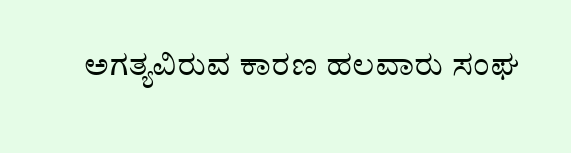ಅಗತ್ಯವಿರುವ ಕಾರಣ ಹಲವಾರು ಸಂಘ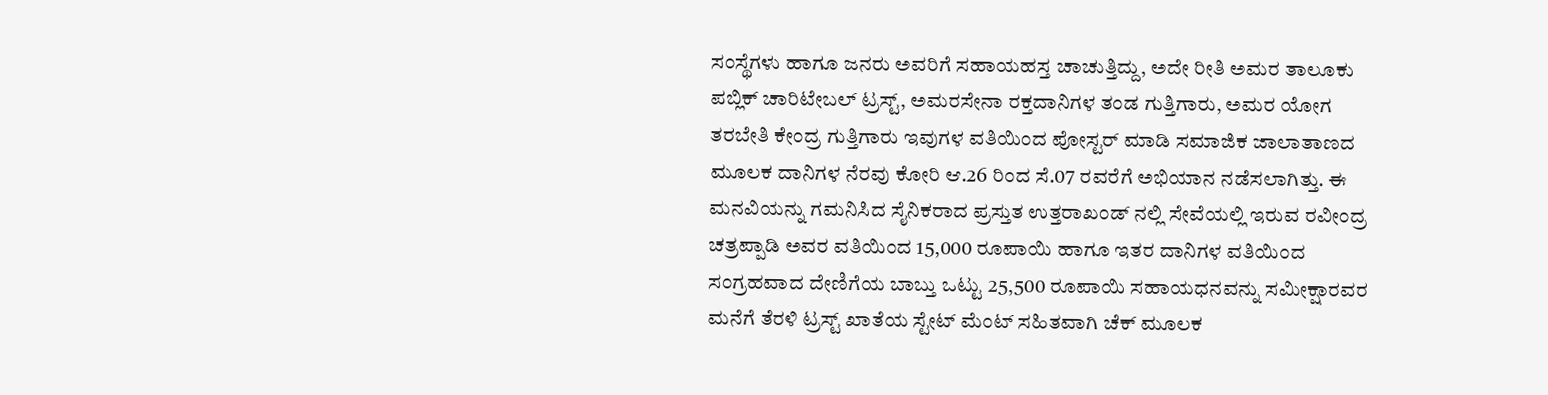ಸಂಸ್ಥೆಗಳು ಹಾಗೂ ಜನರು ಅವರಿಗೆ ಸಹಾಯಹಸ್ತ ಚಾಚುತ್ತಿದ್ದು, ಅದೇ ರೀತಿ ಅಮರ ತಾಲೂಕು ಪಬ್ಲಿಕ್ ಚಾರಿಟೇಬಲ್ ಟ್ರಸ್ಟ್, ಅಮರಸೇನಾ ರಕ್ತದಾನಿಗಳ ತಂಡ ಗುತ್ತಿಗಾರು, ಅಮರ ಯೋಗ ತರಬೇತಿ ಕೇಂದ್ರ ಗುತ್ತಿಗಾರು ಇವುಗಳ ವತಿಯಿಂದ ಪೋಸ್ಟರ್ ಮಾಡಿ ಸಮಾಜಿಕ ಜಾಲಾತಾಣದ ಮೂಲಕ ದಾನಿಗಳ ನೆರವು ಕೋರಿ ಆ.26 ರಿಂದ ಸೆ.07 ರವರೆಗೆ ಅಭಿಯಾನ ನಡೆಸಲಾಗಿತ್ತು. ಈ ಮನವಿಯನ್ನು ಗಮನಿಸಿದ ಸೈನಿಕರಾದ ಪ್ರಸ್ತುತ ಉತ್ತರಾಖಂಡ್ ನಲ್ಲಿ ಸೇವೆಯಲ್ಲಿ ಇರುವ ರವೀಂದ್ರ ಚತ್ರಪ್ಪಾಡಿ ಅವರ ವತಿಯಿಂದ 15,000 ರೂಪಾಯಿ ಹಾಗೂ ಇತರ ದಾನಿಗಳ ವತಿಯಿಂದ ಸಂಗ್ರಹವಾದ ದೇಣಿಗೆಯ ಬಾಬ್ತು ಒಟ್ಟು 25,500 ರೂಪಾಯಿ ಸಹಾಯಧನವನ್ನು ಸಮೀಕ್ಷಾರವರ ಮನೆಗೆ ತೆರಳಿ ಟ್ರಸ್ಟ್ ಖಾತೆಯ ಸ್ಟೇಟ್ ಮೆಂಟ್ ಸಹಿತವಾಗಿ ಚೆಕ್ ಮೂಲಕ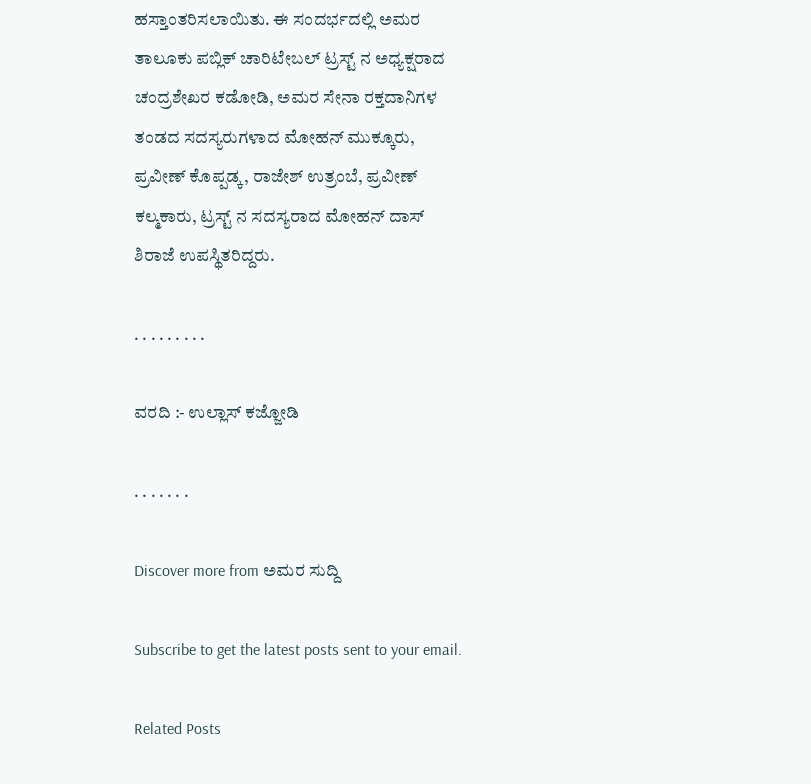ಹಸ್ತಾಂತರಿಸಲಾಯಿತು. ಈ ಸಂದರ್ಭದಲ್ಲಿ ಅಮರ ತಾಲೂಕು ಪಬ್ಲಿಕ್ ಚಾರಿಟೇಬಲ್ ಟ್ರಸ್ಟ್ ನ ಅಧ್ಯಕ್ಷರಾದ ಚಂದ್ರಶೇಖರ ಕಡೋಡಿ, ಅಮರ ಸೇನಾ ರಕ್ತದಾನಿಗಳ ತಂಡದ ಸದಸ್ಯರುಗಳಾದ ಮೋಹನ್ ಮುಕ್ಕೂರು, ಪ್ರವೀಣ್ ಕೊಪ್ಪಡ್ಕ, ರಾಜೇಶ್ ಉತ್ರಂಬೆ, ಪ್ರವೀಣ್ ಕಲ್ಮಕಾರು, ಟ್ರಸ್ಟ್ ನ ಸದಸ್ಯರಾದ ಮೋಹನ್ ದಾಸ್ ಶಿರಾಜೆ ಉಪಸ್ಥಿತರಿದ್ದರು.

. . . . . . . . .

ವರದಿ :- ಉಲ್ಲಾಸ್ ಕಜ್ಜೋಡಿ

. . . . . . .

Discover more from ಅಮರ ಸುದ್ದಿ

Subscribe to get the latest posts sent to your email.

Related Posts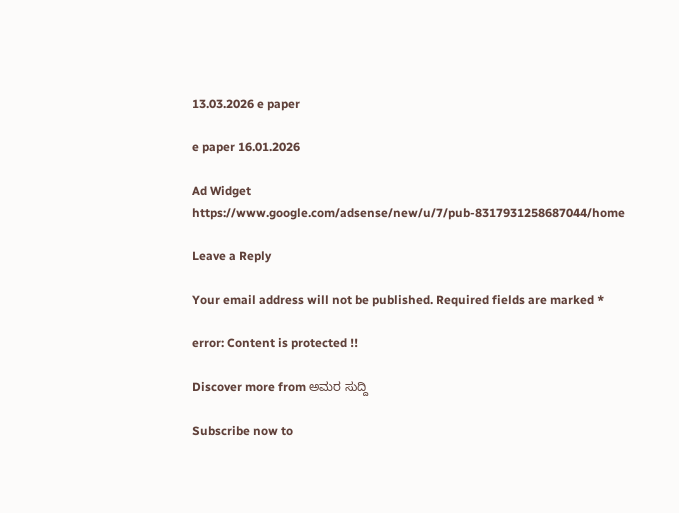13.03.2026 e paper

e paper 16.01.2026

Ad Widget
https://www.google.com/adsense/new/u/7/pub-8317931258687044/home

Leave a Reply

Your email address will not be published. Required fields are marked *

error: Content is protected !!

Discover more from ಅಮರ ಸುದ್ದಿ

Subscribe now to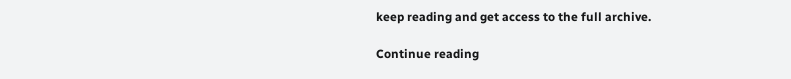keep reading and get access to the full archive.

Continue reading